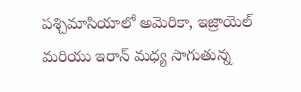పశ్చిమాసియాలో అమెరికా, ఇజ్రాయెల్ మరియు ఇరాన్ మధ్య సాగుతున్న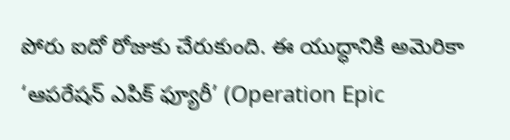పోరు ఐదో రోజుకు చేరుకుంది. ఈ యుద్ధానికి అమెరికా ‘ఆపరేషన్ ఎపిక్ ఫ్యూరీ’ (Operation Epic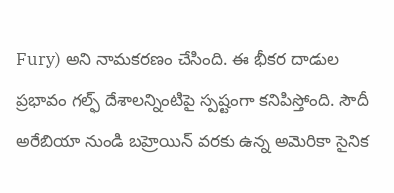Fury) అని నామకరణం చేసింది. ఈ భీకర దాడుల ప్రభావం గల్ఫ్ దేశాలన్నింటిపై స్పష్టంగా కనిపిస్తోంది. సౌదీ అరేబియా నుండి బహ్రెయిన్ వరకు ఉన్న అమెరికా సైనిక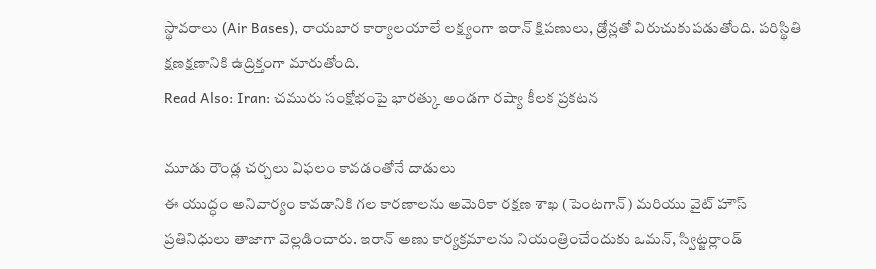స్థావరాలు (Air Bases), రాయబార కార్యాలయాలే లక్ష్యంగా ఇరాన్ క్షిపణులు, డ్రోన్లతో విరుచుకుపడుతోంది. పరిస్థితి క్షణక్షణానికి ఉద్రిక్తంగా మారుతోంది.
Read Also: Iran: చమురు సంక్షోభంపై భారత్కు అండగా రష్యా కీలక ప్రకటన

మూడు రౌండ్ల చర్చలు విఫలం కావడంతోనే దాడులు
ఈ యుద్ధం అనివార్యం కావడానికి గల కారణాలను అమెరికా రక్షణ శాఖ (పెంటగాన్) మరియు వైట్ హౌస్ ప్రతినిధులు తాజాగా వెల్లడించారు. ఇరాన్ అణు కార్యక్రమాలను నియంత్రించేందుకు ఒమన్, స్విట్జర్లాండ్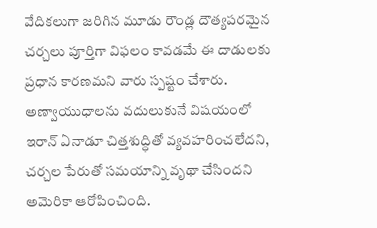వేదికలుగా జరిగిన మూడు రౌండ్ల దౌత్యపరమైన చర్చలు పూర్తిగా విఫలం కావడమే ఈ దాడులకు ప్రధాన కారణమని వారు స్పష్టం చేశారు. అణ్వాయుధాలను వదులుకునే విషయంలో ఇరాన్ ఏనాడూ చిత్తశుద్ధితో వ్యవహరించలేదని, చర్చల పేరుతో సమయాన్ని వృథా చేసిందని అమెరికా ఆరోపించింది.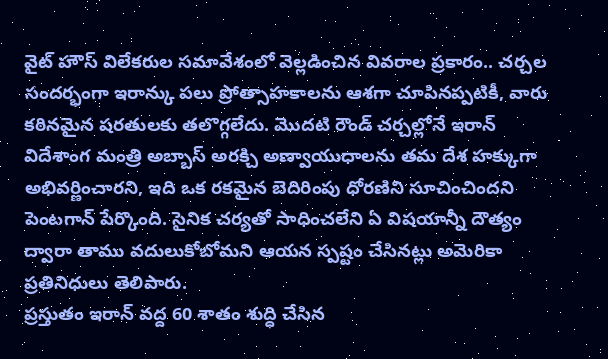వైట్ హౌస్ విలేకరుల సమావేశంలో వెల్లడించిన వివరాల ప్రకారం.. చర్చల సందర్భంగా ఇరాన్కు పలు ప్రోత్సాహకాలను ఆశగా చూపినప్పటికీ, వారు కఠినమైన షరతులకు తలొగ్గలేదు. మొదటి రౌండ్ చర్చల్లోనే ఇరాన్ విదేశాంగ మంత్రి అబ్బాస్ అరక్చి అణ్వాయుధాలను తమ దేశ హక్కుగా అభివర్ణించారని, ఇది ఒక రకమైన బెదిరింపు ధోరణిని సూచించిందని పెంటగాన్ పేర్కొంది. సైనిక చర్యతో సాధించలేని ఏ విషయాన్నీ దౌత్యం ద్వారా తాము వదులుకోబోమని ఆయన స్పష్టం చేసినట్లు అమెరికా ప్రతినిధులు తెలిపారు.
ప్రస్తుతం ఇరాన్ వద్ద 60 శాతం శుద్ధి చేసిన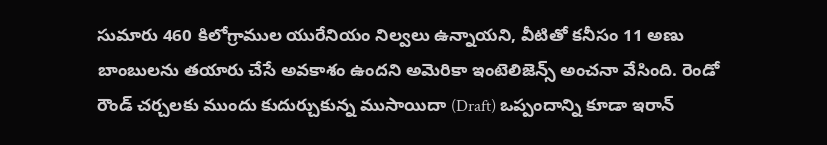సుమారు 460 కిలోగ్రాముల యురేనియం నిల్వలు ఉన్నాయని, వీటితో కనీసం 11 అణు బాంబులను తయారు చేసే అవకాశం ఉందని అమెరికా ఇంటెలిజెన్స్ అంచనా వేసింది. రెండో రౌండ్ చర్చలకు ముందు కుదుర్చుకున్న ముసాయిదా (Draft) ఒప్పందాన్ని కూడా ఇరాన్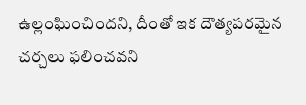ఉల్లంఘించిందని, దీంతో ఇక దౌత్యపరమైన చర్చలు ఫలించవని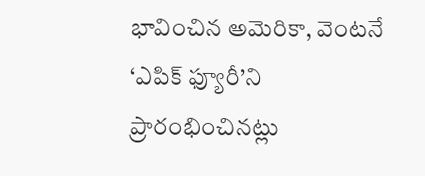భావించిన అమెరికా, వెంటనే ‘ఎపిక్ ఫ్యూరీ’ని ప్రారంభించినట్లు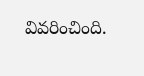వివరించింది.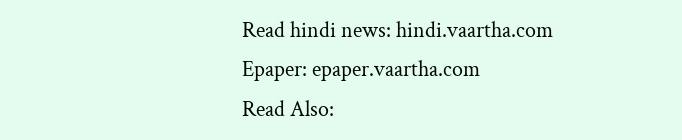Read hindi news: hindi.vaartha.com
Epaper: epaper.vaartha.com
Read Also: